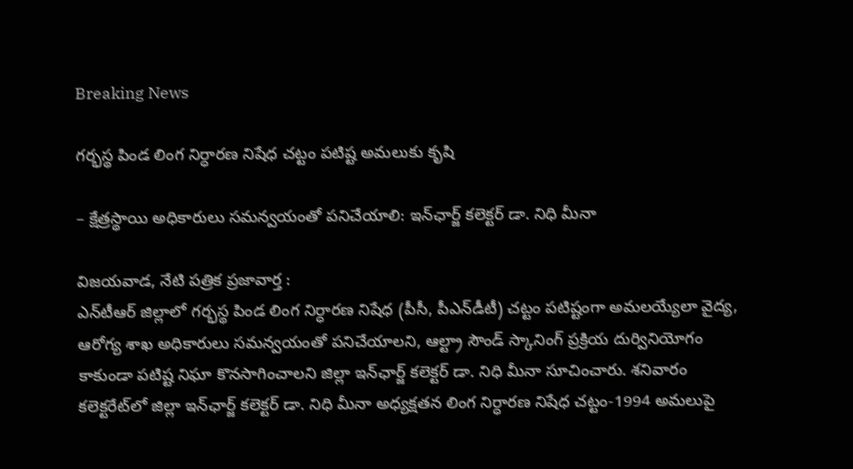Breaking News

గ‌ర్భ‌స్థ పిండ లింగ నిర్ధార‌ణ నిషేధ చ‌ట్టం ప‌టిష్ట అమ‌లుకు కృషి

– క్షేత్ర‌స్థాయి అధికారులు స‌మ‌న్వ‌యంతో ప‌నిచేయాలి: ఇన్‌ఛార్జ్ క‌లెక్ట‌ర్ డా. నిధి మీనా

విజయవాడ, నేటి పత్రిక ప్రజావార్త :
ఎన్‌టీఆర్ జిల్లాలో గ‌ర్భ‌స్థ పిండ లింగ నిర్ధార‌ణ నిషేధ (పీసీ, పీఎన్‌డీటీ) చ‌ట్టం ప‌టిష్టంగా అమ‌ల‌య్యేలా వైద్య‌, ఆరోగ్య శాఖ అధికారులు స‌మ‌న్వ‌యంతో ప‌నిచేయాలని, ఆల్ట్రా సౌండ్ స్కానింగ్ ప్రక్రియ దుర్వినియోగం కాకుండా ప‌టిష్ట నిఘా కొనసాగించాలని జిల్లా ఇన్‌ఛార్జ్ క‌లెక్ట‌ర్ డా. నిధి మీనా సూచించారు. శ‌నివారం క‌లెక్ట‌రేట్‌లో జిల్లా ఇన్‌ఛార్జ్ క‌లెక్ట‌ర్ డా. నిధి మీనా అధ్య‌క్ష‌త‌న లింగ నిర్ధార‌ణ నిషేధ చ‌ట్టం-1994 అమ‌లుపై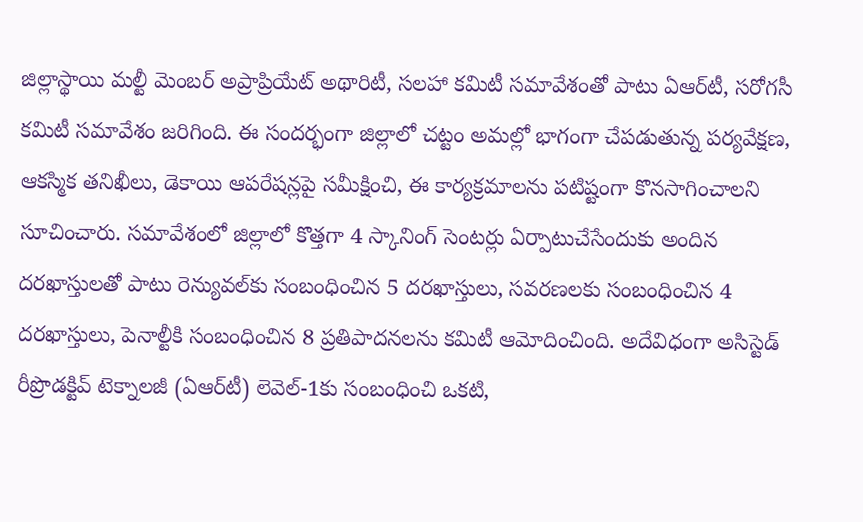జిల్లాస్థాయి మల్టీ మెంబర్ అప్రాప్రియేట్ అథారిటీ, స‌ల‌హా క‌మిటీ స‌మావేశంతో పాటు ఏఆర్‌టీ, స‌రోగ‌సీ క‌మిటీ స‌మావేశం జ‌రిగింది. ఈ సంద‌ర్భంగా జిల్లాలో చట్టం అమల్లో భాగంగా చేప‌డుతున్న పర్యవేక్షణ, ఆకస్మిక తనిఖీలు, డెకాయి ఆపరేషన్లపై సమీక్షించి, ఈ కార్యక్రమాలను పటిష్టంగా కొనసాగించాలని సూచించారు. స‌మావేశంలో జిల్లాలో కొత్త‌గా 4 స్కానింగ్ సెంటర్లు ఏర్పాటుచేసేందుకు అందిన ద‌ర‌ఖాస్తుల‌తో పాటు రెన్యువ‌ల్‌కు సంబంధించిన 5 ద‌ర‌ఖాస్తులు, స‌వ‌ర‌ణ‌ల‌కు సంబంధించిన 4 ద‌ర‌ఖాస్తులు, పెనాల్టీకి సంబంధించిన 8 ప్ర‌తిపాద‌న‌ల‌ను క‌మిటీ ఆమోదించింది. అదేవిధంగా అసిస్టెడ్ రీప్రొడ‌క్టివ్ టెక్నాల‌జీ (ఏఆర్‌టీ) లెవెల్‌-1కు సంబంధించి ఒక‌టి,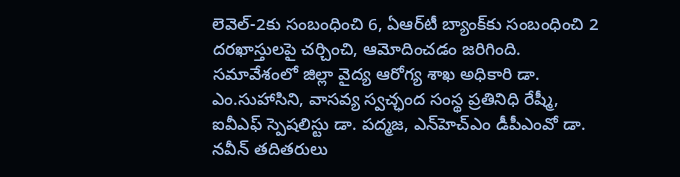లెవెల్‌-2కు సంబంధించి 6, ఏఆర్‌టీ బ్యాంక్‌కు సంబంధించి 2 ద‌ర‌ఖాస్తుల‌పై చ‌ర్చించి, ఆమోదించ‌డం జ‌రిగింది. స‌మావేశంలో జిల్లా వైద్య ఆరోగ్య శాఖ అధికారి డా. ఎం.సుహాసిని, వాసవ్య స్వ‌చ్ఛంద సంస్థ ప్రతినిధి రేష్మీ, ఐవీఎఫ్ స్పెష‌లిస్టు డా. ప‌ద్మ‌జ‌, ఎన్‌హెచ్ఎం డీపీఎంవో డా. నవీన్ త‌దిత‌రులు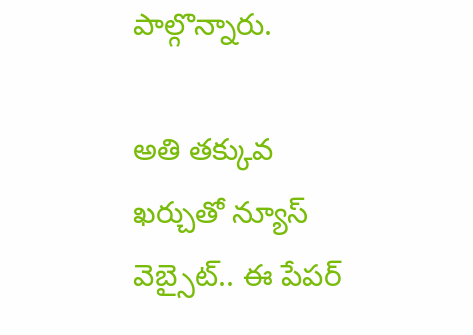పాల్గొన్నారు.

అతి తక్కువ ఖర్చుతో న్యూస్ వెబ్సైట్.. ఈ పేపర్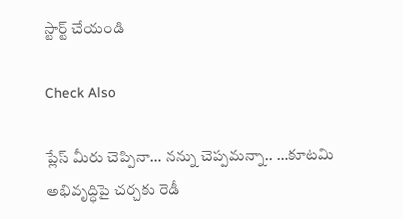స్టార్ట్ చేయండి

Check Also

ప్లేస్ మీరు చెప్పినా… నన్ను చెప్పమన్నా.. …కూటమి అభివృద్ధిపై చర్చకు రెడీ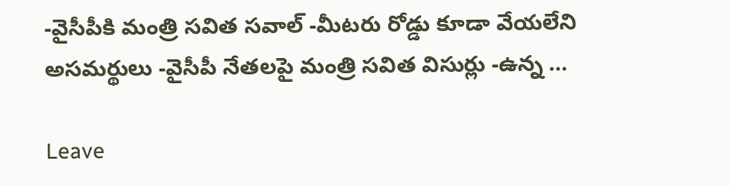-వైసీపీకి మంత్రి సవిత సవాల్ -మీటరు రోడ్డు కూడా వేయలేని అసమర్థులు -వైసీపీ నేతలపై మంత్రి సవిత విసుర్లు -ఉన్న …

Leave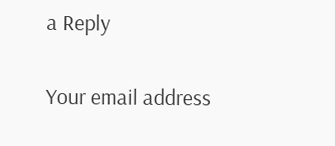a Reply

Your email address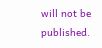will not be published.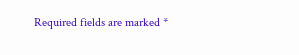Required fields are marked *